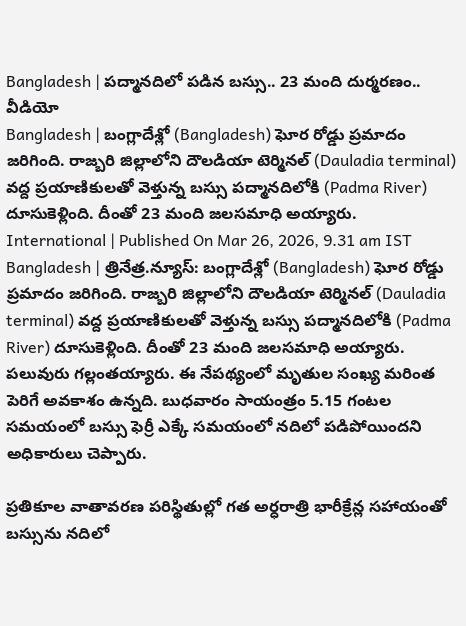Bangladesh | పద్మానదిలో పడిన బస్సు.. 23 మంది దుర్మరణం.. వీడియో
Bangladesh | బంగ్లాదేశ్లో (Bangladesh) ఘోర రోడ్డు ప్రమాదం జరిగింది. రాజ్బరి జిల్లాలోని దౌలడియా టెర్మినల్ (Dauladia terminal) వద్ద ప్రయాణికులతో వెళ్తున్న బస్సు పద్మానదిలోకి (Padma River) దూసుకెళ్లింది. దీంతో 23 మంది జలసమాధి అయ్యారు.
International | Published On Mar 26, 2026, 9.31 am IST
Bangladesh | త్రినేత్ర.న్యూస్: బంగ్లాదేశ్లో (Bangladesh) ఘోర రోడ్డు ప్రమాదం జరిగింది. రాజ్బరి జిల్లాలోని దౌలడియా టెర్మినల్ (Dauladia terminal) వద్ద ప్రయాణికులతో వెళ్తున్న బస్సు పద్మానదిలోకి (Padma River) దూసుకెళ్లింది. దీంతో 23 మంది జలసమాధి అయ్యారు. పలువురు గల్లంతయ్యారు. ఈ నేపథ్యంలో మృతుల సంఖ్య మరింత పెరిగే అవకాశం ఉన్నది. బుధవారం సాయంత్రం 5.15 గంటల సమయంలో బస్సు ఫెర్రీ ఎక్కే సమయంలో నదిలో పడిపోయిందని అధికారులు చెప్పారు.

ప్రతికూల వాతావరణ పరిస్థితుల్లో గత అర్ధరాత్రి భారీక్రేన్ల సహాయంతో బస్సును నదిలో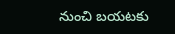నుంచి బయటకు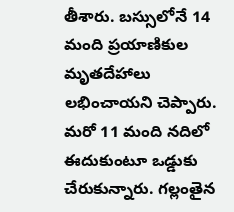తీశారు. బస్సులోనే 14 మంది ప్రయాణికుల మృతదేహాలు లభించాయని చెప్పారు. మరో 11 మంది నదిలో ఈదుకుంటూ ఒడ్డుకు చేరుకున్నారు. గల్లంతైన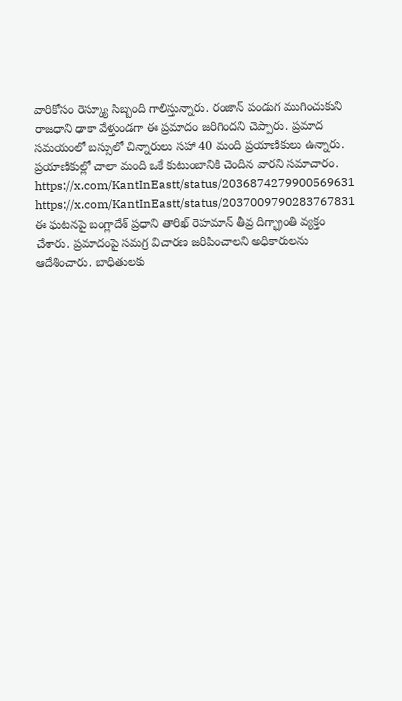వారికోసం రెస్క్యూ సిబ్బంది గాలిస్తున్నారు. రంజాన్ పండుగ ముగించుకుని రాజధాని ఢాకా వేళ్తుండగా ఈ ప్రమాదం జరిగిందని చెప్పారు. ప్రమాద సమయంలో బస్సులో చిన్నారులు సహా 40 మంది ప్రయాణికులు ఉన్నారు. ప్రయాణికుల్లో చాలా మంది ఒకే కుటుంబానికి చెందిన వారని సమాచారం.
https://x.com/KantInEastt/status/2036874279900569631
https://x.com/KantInEastt/status/2037009790283767831
ఈ ఘటనపై బంగ్లాదేశ్ ప్రధాని తారిఖ్ రెహమాన్ తీవ్ర దిగ్భ్రాంతి వ్యక్తం చేశారు. ప్రమాదంపై సమగ్ర విచారణ జరిపించాలని అధికారులను ఆదేశించారు. బాధితులకు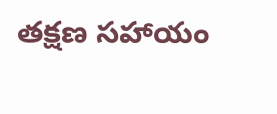తక్షణ సహాయం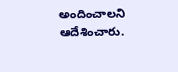అందించాలని ఆదేశించారు.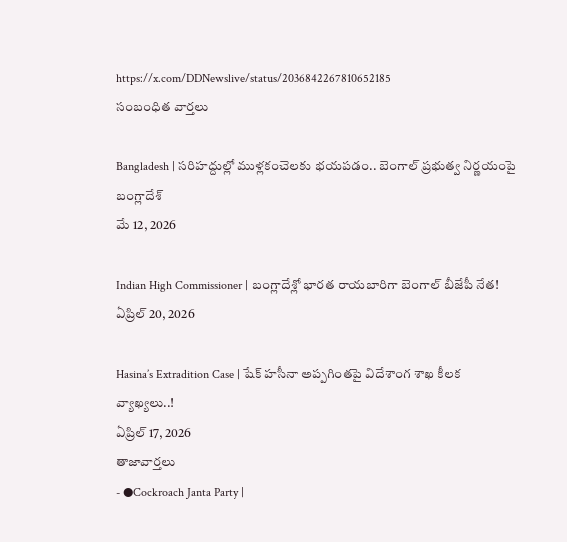https://x.com/DDNewslive/status/2036842267810652185
సంబంధిత వార్తలు

Bangladesh | సరిహద్దుల్లో ముళ్లకంచెలకు భయపడం.. బెంగాల్ ప్రభుత్వ నిర్ణయంపై బంగ్లాదేశ్
మే 12, 2026

Indian High Commissioner | బంగ్లాదేశ్లో భారత రాయబారిగా బెంగాల్ బీజేపీ నేత!
ఏప్రిల్ 20, 2026

Hasina’s Extradition Case | షేక్ హసీనా అప్పగింతపై విదేశాంగ శాఖ కీలక వ్యాఖ్యలు..!
ఏప్రిల్ 17, 2026
తాజావార్తలు
- ●Cockroach Janta Party |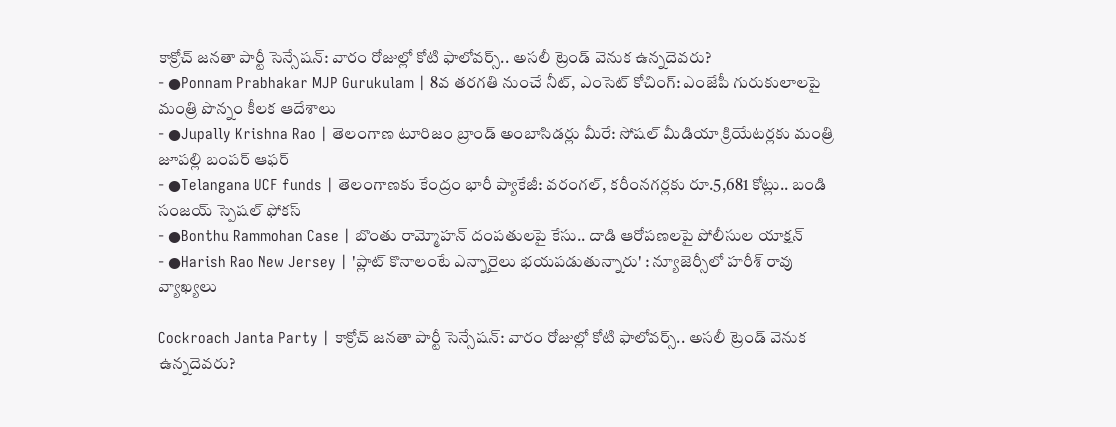కాక్రోచ్ జనతా పార్టీ సెన్సేషన్: వారం రోజుల్లో కోటి ఫాలోవర్స్.. అసలీ ట్రెండ్ వెనుక ఉన్నదెవరు?
- ●Ponnam Prabhakar MJP Gurukulam | 8వ తరగతి నుంచే నీట్, ఎంసెట్ కోచింగ్: ఎంజేపీ గురుకులాలపై మంత్రి పొన్నం కీలక ఆదేశాలు
- ●Jupally Krishna Rao | తెలంగాణ టూరిజం బ్రాండ్ అంబాసిడర్లు మీరే: సోషల్ మీడియా క్రియేటర్లకు మంత్రి జూపల్లి బంపర్ ఆఫర్
- ●Telangana UCF funds | తెలంగాణకు కేంద్రం భారీ ప్యాకేజీ: వరంగల్, కరీంనగర్లకు రూ.5,681 కోట్లు.. బండి సంజయ్ స్పెషల్ ఫోకస్
- ●Bonthu Rammohan Case | బొంతు రామ్మోహన్ దంపతులపై కేసు.. దాడి ఆరోపణలపై పోలీసుల యాక్షన్
- ●Harish Rao New Jersey | 'ప్లాట్ కొనాలంటే ఎన్నారైలు భయపడుతున్నారు' : న్యూజెర్సీలో హరీశ్ రావు వ్యాఖ్యలు

Cockroach Janta Party | కాక్రోచ్ జనతా పార్టీ సెన్సేషన్: వారం రోజుల్లో కోటి ఫాలోవర్స్.. అసలీ ట్రెండ్ వెనుక ఉన్నదెవరు?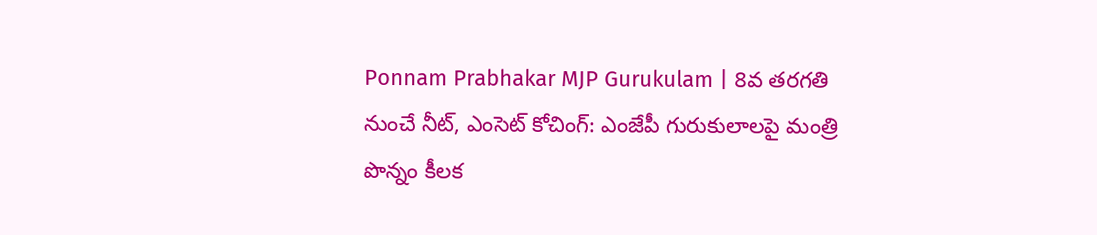Ponnam Prabhakar MJP Gurukulam | 8వ తరగతి నుంచే నీట్, ఎంసెట్ కోచింగ్: ఎంజేపీ గురుకులాలపై మంత్రి పొన్నం కీలక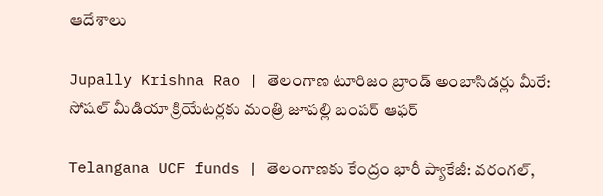ఆదేశాలు

Jupally Krishna Rao | తెలంగాణ టూరిజం బ్రాండ్ అంబాసిడర్లు మీరే: సోషల్ మీడియా క్రియేటర్లకు మంత్రి జూపల్లి బంపర్ ఆఫర్

Telangana UCF funds | తెలంగాణకు కేంద్రం భారీ ప్యాకేజీ: వరంగల్,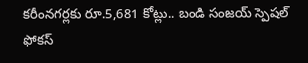కరీంనగర్లకు రూ.5,681 కోట్లు.. బండి సంజయ్ స్పెషల్ ఫోకస్